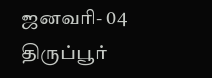ஜனவரி- 04
திருப்பூர்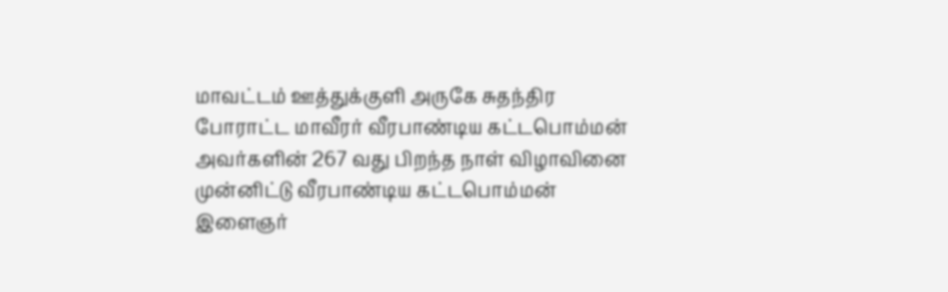மாவட்டம் ஊத்துக்குளி அருகே சுதந்திர போராட்ட மாவீரர் வீரபாண்டிய கட்டபொம்மன் அவர்களின் 267 வது பிறந்த நாள் விழாவினை முன்னிட்டு வீரபாண்டிய கட்டபொம்மன் இளைஞர்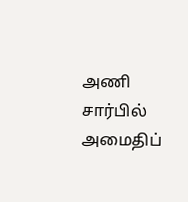அணி சார்பில் அமைதிப்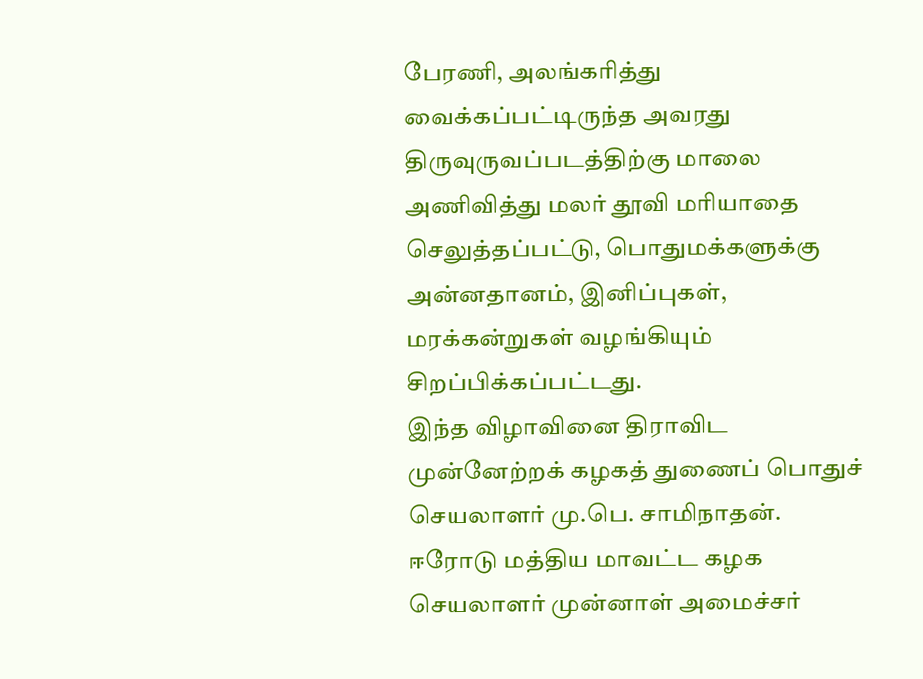பேரணி, அலங்கரித்து வைக்கப்பட்டிருந்த அவரது திருவுருவப்படத்திற்கு மாலை அணிவித்து மலர் தூவி மரியாதை செலுத்தப்பட்டு, பொதுமக்களுக்கு அன்னதானம், இனிப்புகள், மரக்கன்றுகள் வழங்கியும் சிறப்பிக்கப்பட்டது.
இந்த விழாவினை திராவிட முன்னேற்றக் கழகத் துணைப் பொதுச் செயலாளர் மு.பெ. சாமிநாதன். ஈரோடு மத்திய மாவட்ட கழக செயலாளர் முன்னாள் அமைச்சர்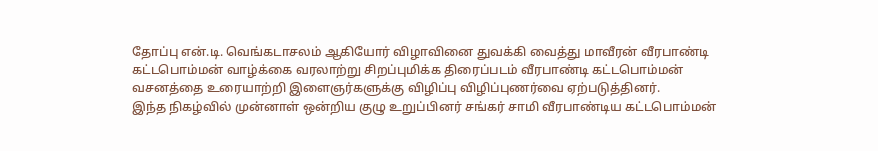தோப்பு என்.டி. வெங்கடாசலம் ஆகியோர் விழாவினை துவக்கி வைத்து மாவீரன் வீரபாண்டி கட்டபொம்மன் வாழ்க்கை வரலாற்று சிறப்புமிக்க திரைப்படம் வீரபாண்டி கட்டபொம்மன் வசனத்தை உரையாற்றி இளைஞர்களுக்கு விழிப்பு விழிப்புணர்வை ஏற்படுத்தினர்.
இந்த நிகழ்வில் முன்னாள் ஒன்றிய குழு உறுப்பினர் சங்கர் சாமி வீரபாண்டிய கட்டபொம்மன்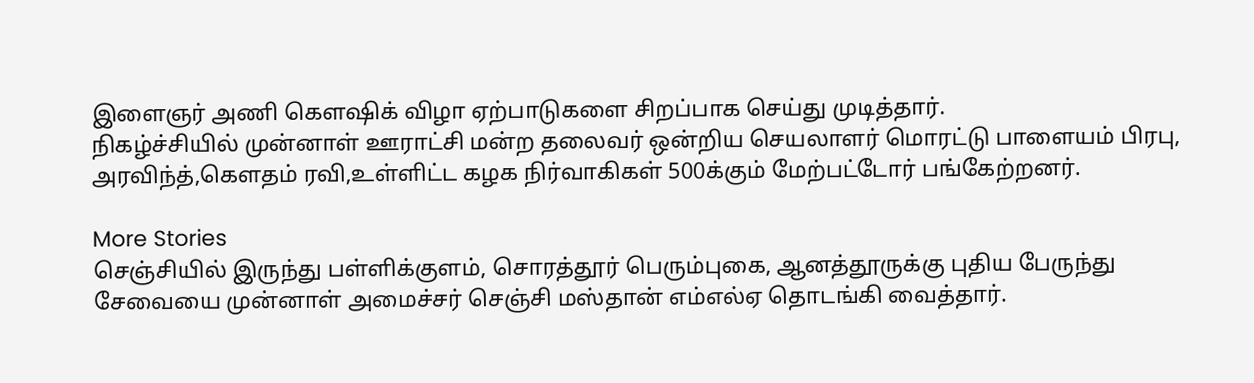இளைஞர் அணி கௌஷிக் விழா ஏற்பாடுகளை சிறப்பாக செய்து முடித்தார்.
நிகழ்ச்சியில் முன்னாள் ஊராட்சி மன்ற தலைவர் ஒன்றிய செயலாளர் மொரட்டு பாளையம் பிரபு,
அரவிந்த்,கௌதம் ரவி,உள்ளிட்ட கழக நிர்வாகிகள் 500க்கும் மேற்பட்டோர் பங்கேற்றனர்.

More Stories
செஞ்சியில் இருந்து பள்ளிக்குளம், சொரத்தூர் பெரும்புகை, ஆனத்தூருக்கு புதிய பேருந்து சேவையை முன்னாள் அமைச்சர் செஞ்சி மஸ்தான் எம்எல்ஏ தொடங்கி வைத்தார்.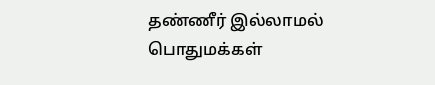தண்ணீர் இல்லாமல் பொதுமக்கள்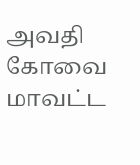அவதி
கோவை மாவட்ட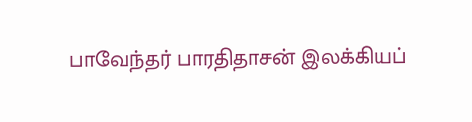பாவேந்தர் பாரதிதாசன் இலக்கியப்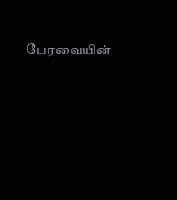பேரவையின்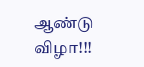ஆண்டு விழா!!!